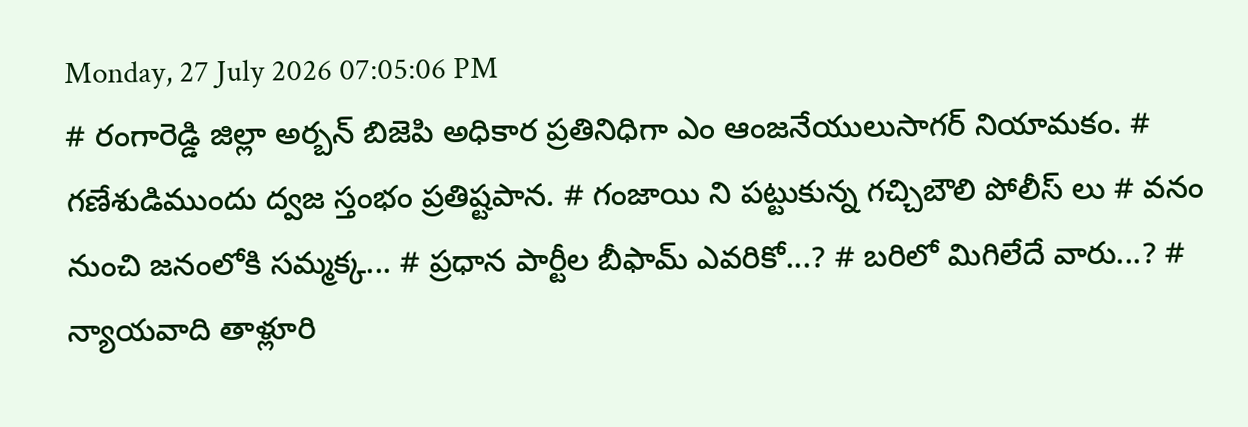Monday, 27 July 2026 07:05:06 PM
# రంగారెడ్డి జిల్లా అర్బన్ బిజెపి అధికార ప్రతినిధిగా ఎం ఆంజనేయులుసాగర్ నియామకం. # గణేశుడిముందు ద్వజ స్తంభం ప్రతిష్టపాన. # గంజాయి ని పట్టుకున్న గచ్చిబౌలి పోలీస్ లు # వనం నుంచి జనంలోకి సమ్మక్క... # ప్రధాన పార్టీల బీఫామ్ ఎవరికో...? # బరిలో మిగిలేదే వారు...? # న్యాయవాది తాళ్లూరి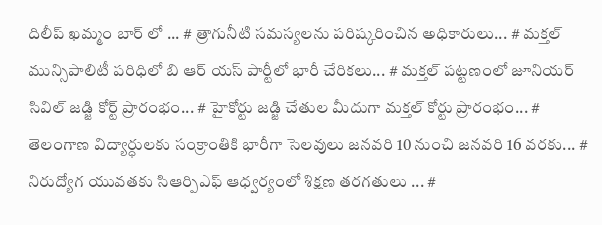దిలీప్ ఖమ్మం బార్ లో ... # త్రాగునీటి సమస్యలను పరిష్కరించిన అధికారులు... # మక్తల్ మున్సిపాలిటీ పరిధిలో బి ఆర్ యస్ పార్టీలో భారీ చేరికలు... # మక్తల్ పట్టణంలో జూనియర్ సివిల్ జడ్జి కోర్ట్ ప్రారంభం... # హైకోర్టు జడ్జి చేతుల మీదుగా మక్తల్ కోర్టు ప్రారంభం... # తెలంగాణ విద్యార్ధులకు సంక్రాంతికి భారీగా సెలవులు జనవరి 10 నుంచి జనవరి 16 వరకు... # నిరుద్యోగ యువతకు సిఆర్పిఎఫ్ ఆధ్వర్యంలో శిక్షణ తరగతులు ... #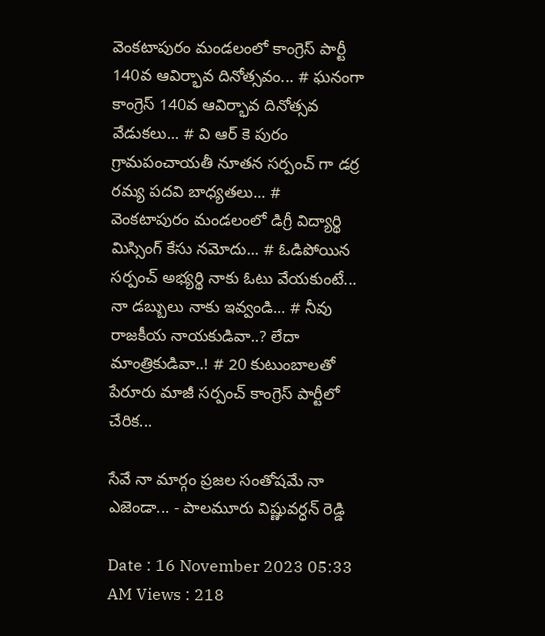వెంకటాపురం మండలంలో కాంగ్రెస్ పార్టీ 140వ ఆవిర్భావ దినోత్సవం... # ఘనంగా కాంగ్రెస్ 140వ ఆవిర్భావ దినోత్సవ వేడుకలు... # వి ఆర్ కె పురం గ్రామపంచాయతీ నూతన సర్పంచ్ గా డర్ర రమ్య పదవి బాధ్యతలు... # వెంకటాపురం మండలంలో డిగ్రీ విద్యార్థి మిస్సింగ్ కేసు నమోదు... # ఓడిపోయిన సర్పంచ్ అభ్యర్థి నాకు ఓటు వేయకుంటే... నా డబ్బులు నాకు ఇవ్వండి... # నీవు రాజకీయ నాయకుడివా..? లేదా మాంత్రికుడివా..! # 20 కుటుంబాలతో పేరూరు మాజీ సర్పంచ్ కాంగ్రెస్ పార్టీలో చేరిక...

సేవే నా మార్గం ప్రజల సంతోషమే నా ఎజెండా... - పాలమూరు విష్ణువర్ధన్ రెడ్డి

Date : 16 November 2023 05:33 AM Views : 218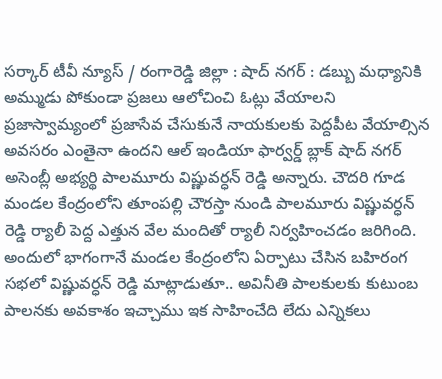సర్కార్ టీవీ న్యూస్ / రంగారెడ్డి జిల్లా : షాద్ నగర్ : డబ్బు మధ్యానికి అమ్ముడు పోకుండా ప్రజలు ఆలోచించి ఓట్లు వేయాలని ప్రజాస్వామ్యంలో ప్రజాసేవ చేసుకునే నాయకులకు పెద్దపీట వేయాల్సిన అవసరం ఎంతైనా ఉందని ఆల్ ఇండియా ఫార్వర్డ్ బ్లాక్ షాద్ నగర్ అసెంబ్లీ అభ్యర్థి పాలమూరు విష్ణువర్ధన్ రెడ్డి అన్నారు. చౌదరి గూడ మండల కేంద్రంలోని తూంపల్లి చౌరస్తా నుండి పాలమూరు విష్ణువర్ధన్ రెడ్డి ర్యాలీ పెద్ద ఎత్తున వేల మందితో ర్యాలీ నిర్వహించడం జరిగింది. అందులో భాగంగానే మండల కేంద్రంలోని ఏర్పాటు చేసిన బహిరంగ సభలో విష్ణువర్ధన్ రెడ్డి మాట్లాడుతూ.. అవినీతి పాలకులకు కుటుంబ పాలనకు అవకాశం ఇచ్చాము ఇక సాహించేది లేదు ఎన్నికలు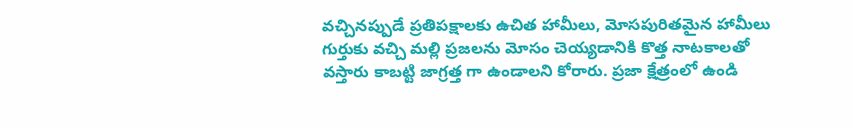వచ్చినప్పుడే ప్రతిపక్షాలకు ఉచిత హామీలు, మోసపురితమైన హామీలు గుర్తుకు వచ్చి మల్లి ప్రజలను మోసం చెయ్యడానికి కొత్త నాటకాలతో వస్తారు కాబట్టి జాగ్రత్త గా ఉండాలని కోరారు. ప్రజా క్షేత్రంలో ఉండి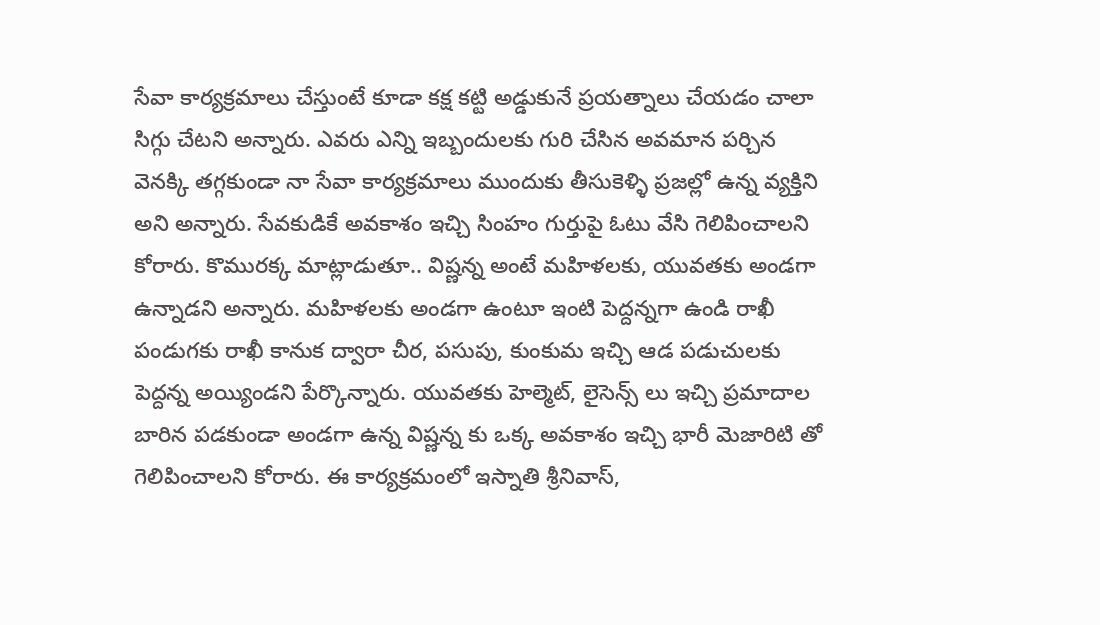సేవా కార్యక్రమాలు చేస్తుంటే కూడా కక్ష కట్టి అడ్డుకునే ప్రయత్నాలు చేయడం చాలా సిగ్గు చేటని అన్నారు. ఎవరు ఎన్ని ఇబ్బందులకు గురి చేసిన అవమాన పర్చిన వెనక్కి తగ్గకుండా నా సేవా కార్యక్రమాలు ముందుకు తీసుకెళ్ళి ప్రజల్లో ఉన్న వ్యక్తిని అని అన్నారు. సేవకుడికే అవకాశం ఇచ్చి సింహం గుర్తుపై ఓటు వేసి గెలిపించాలని కోరారు. కొమురక్క మాట్లాడుతూ.. విష్ణన్న అంటే మహిళలకు, యువతకు అండగా ఉన్నాడని అన్నారు. మహిళలకు అండగా ఉంటూ ఇంటి పెద్దన్నగా ఉండి రాఖీ పండుగకు రాఖీ కానుక ద్వారా చీర, పసుపు, కుంకుమ ఇచ్చి ఆడ పడుచులకు పెద్దన్న అయ్యిండని పేర్కొన్నారు. యువతకు హెల్మెట్, లైసెన్స్ లు ఇచ్చి ప్రమాదాల బారిన పడకుండా అండగా ఉన్న విష్ణన్న కు ఒక్క అవకాశం ఇచ్చి భారీ మెజారిటి తో గెలిపించాలని కోరారు. ఈ కార్యక్రమంలో ఇస్నాతి శ్రీనివాస్,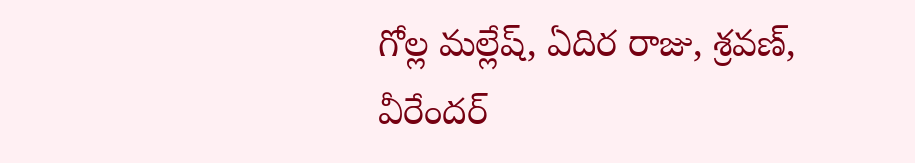గోల్ల మల్లేష్, ఏదిర రాజు, శ్రవణ్, వీరేందర్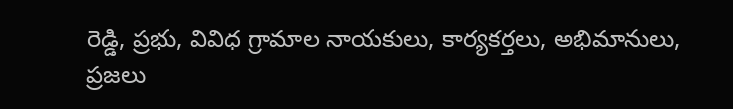రెడ్డి, ప్రభు, వివిధ గ్రామాల నాయకులు, కార్యకర్తలు, అభిమానులు, ప్రజలు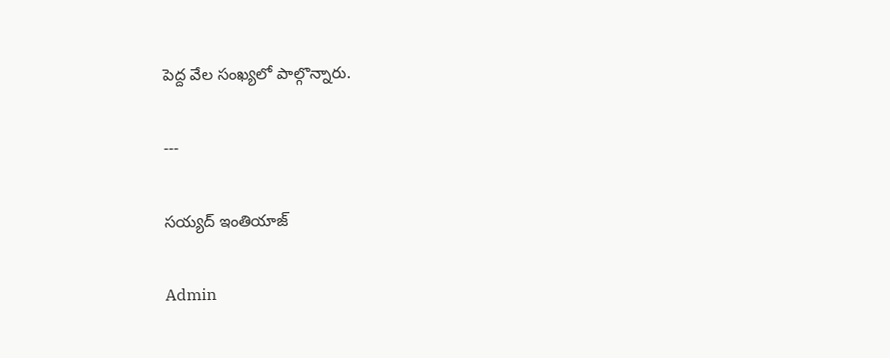పెద్ద వేల సంఖ్యలో పాల్గొన్నారు.

---

సయ్యద్ ఇంతియాజ్

Admin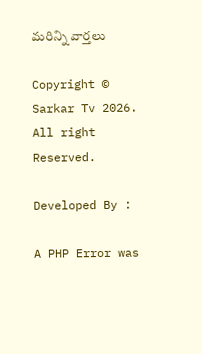మరిన్ని వార్తలు

Copyright © Sarkar Tv 2026. All right Reserved.

Developed By :

A PHP Error was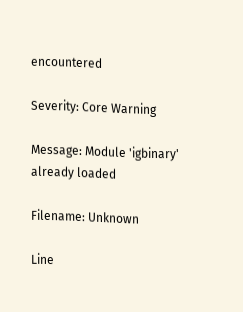encountered

Severity: Core Warning

Message: Module 'igbinary' already loaded

Filename: Unknown

Line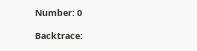Number: 0

Backtrace: